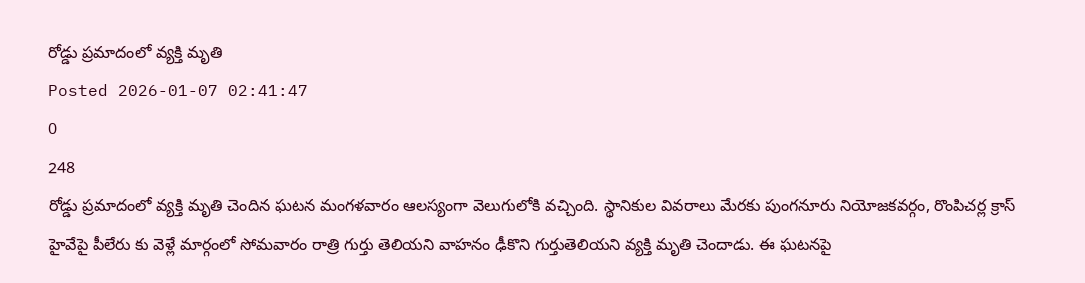రోడ్డు ప్రమాదంలో వ్యక్తి మృతి
Posted 2026-01-07 02:41:47
0
248
రోడ్డు ప్రమాదంలో వ్యక్తి మృతి చెందిన ఘటన మంగళవారం ఆలస్యంగా వెలుగులోకి వచ్చింది. స్థానికుల వివరాలు మేరకు పుంగనూరు నియోజకవర్గం, రొంపిచర్ల క్రాస్ హైవేపై పీలేరు కు వెళ్లే మార్గంలో సోమవారం రాత్రి గుర్తు తెలియని వాహనం ఢీకొని గుర్తుతెలియని వ్యక్తి మృతి చెందాడు. ఈ ఘటనపై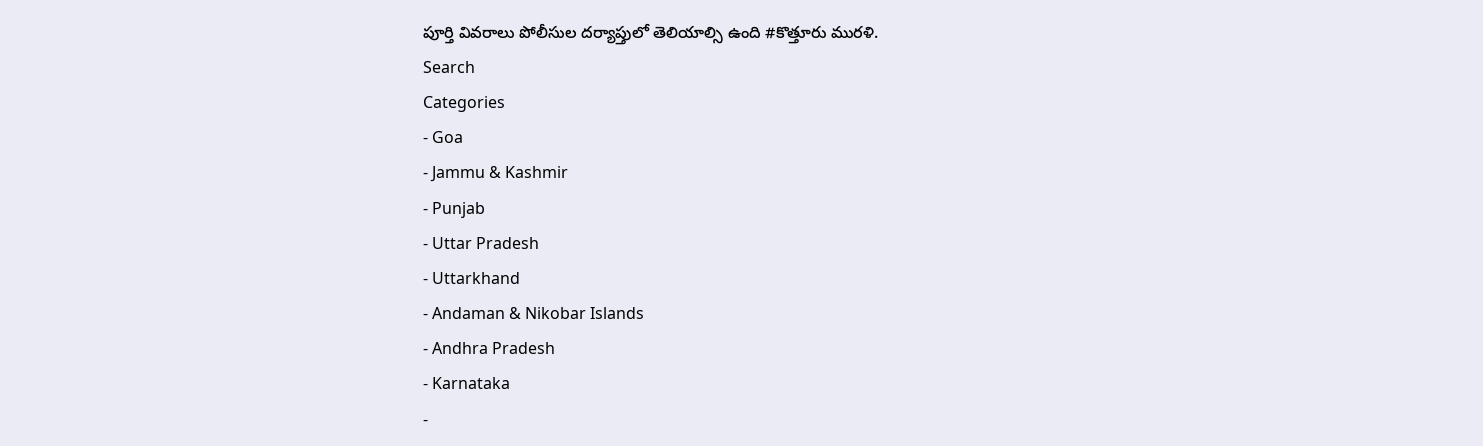పూర్తి వివరాలు పోలీసుల దర్యాప్తులో తెలియాల్సి ఉంది #కొత్తూరు మురళి.
Search
Categories
- Goa
- Jammu & Kashmir
- Punjab
- Uttar Pradesh
- Uttarkhand
- Andaman & Nikobar Islands
- Andhra Pradesh
- Karnataka
-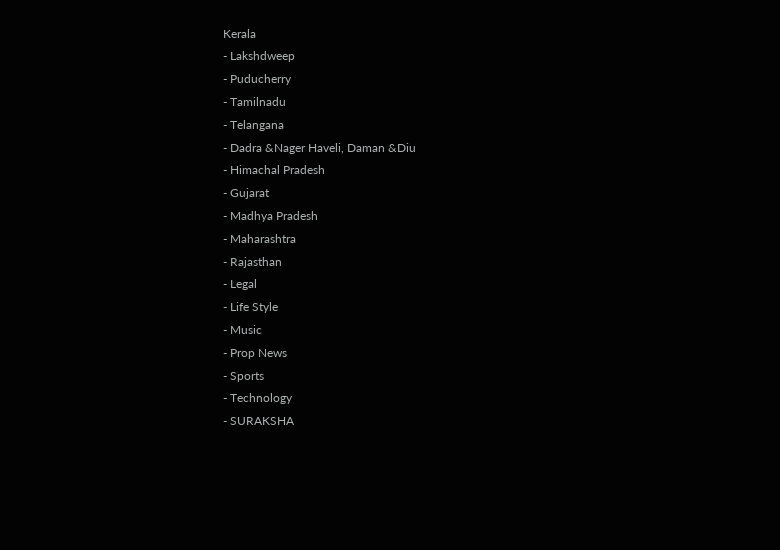Kerala
- Lakshdweep
- Puducherry
- Tamilnadu
- Telangana
- Dadra &Nager Haveli, Daman &Diu
- Himachal Pradesh
- Gujarat
- Madhya Pradesh
- Maharashtra
- Rajasthan
- Legal
- Life Style
- Music
- Prop News
- Sports
- Technology
- SURAKSHA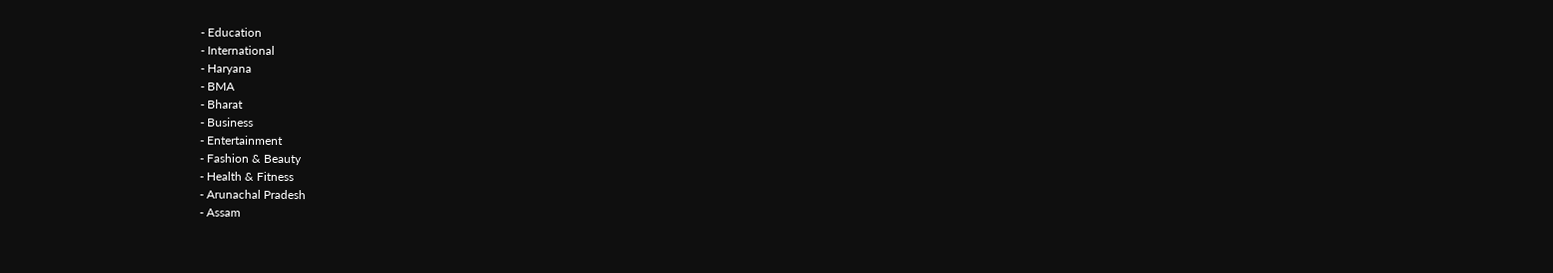- Education
- International
- Haryana
- BMA
- Bharat
- Business
- Entertainment
- Fashion & Beauty
- Health & Fitness
- Arunachal Pradesh
- Assam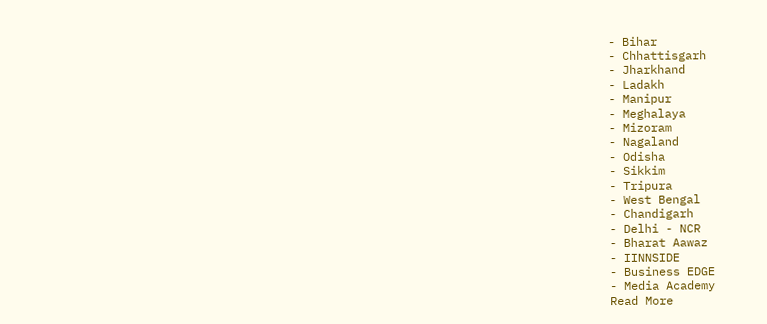- Bihar
- Chhattisgarh
- Jharkhand
- Ladakh
- Manipur
- Meghalaya
- Mizoram
- Nagaland
- Odisha
- Sikkim
- Tripura
- West Bengal
- Chandigarh
- Delhi - NCR
- Bharat Aawaz
- IINNSIDE
- Business EDGE
- Media Academy
Read More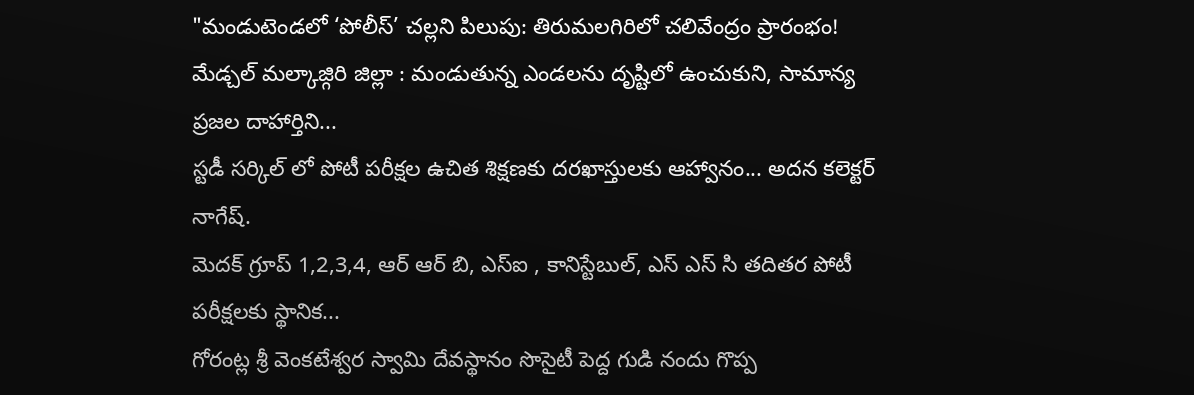"మండుటెండలో ‘పోలీస్’ చల్లని పిలుపు: తిరుమలగిరిలో చలివేంద్రం ప్రారంభం!
మేడ్చల్ మల్కాజ్గిరి జిల్లా : మండుతున్న ఎండలను దృష్టిలో ఉంచుకుని, సామాన్య ప్రజల దాహార్తిని...
స్టడీ సర్కిల్ లో పోటీ పరీక్షల ఉచిత శిక్షణకు దరఖాస్తులకు ఆహ్వానం... అదన కలెక్టర్ నాగేష్.
మెదక్ గ్రూప్ 1,2,3,4, ఆర్ ఆర్ బి, ఎస్ఐ , కానిస్టేబుల్, ఎస్ ఎస్ సి తదితర పోటీ పరీక్షలకు స్థానిక...
గోరంట్ల శ్రీ వెంకటేశ్వర స్వామి దేవస్థానం సొసైటీ పెద్ద గుడి నందు గొప్ప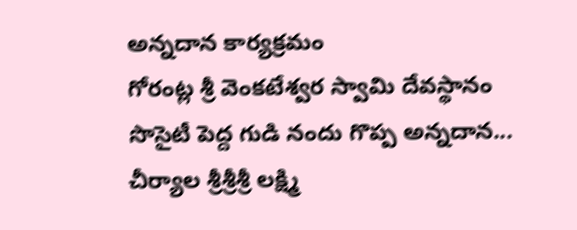అన్నదాన కార్యక్రమం
గోరంట్ల శ్రీ వెంకటేశ్వర స్వామి దేవస్థానం సొసైటీ పెద్ద గుడి నందు గొప్ప అన్నదాన...
చీర్యాల శ్రీశ్రీశ్రీ లక్ష్మి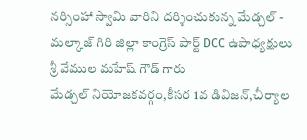నర్సింహా స్వామి వారిని దర్శించుకున్న మేడ్చల్ - మల్కాజ్ గిరి జిల్లా కాంగ్రెస్ పార్ట్ DCC ఉపాధ్యక్షులు శ్రీ వేముల మహేష్ గౌడ్ గారు
మేడ్చల్ నియోజకవర్గం,కీసర 1వ డివిజన్,చీర్యాల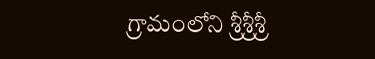గ్రామంలోని శ్రీశ్రీశ్రీ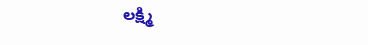లక్ష్మి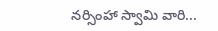నర్సింహా స్వామి వారి...